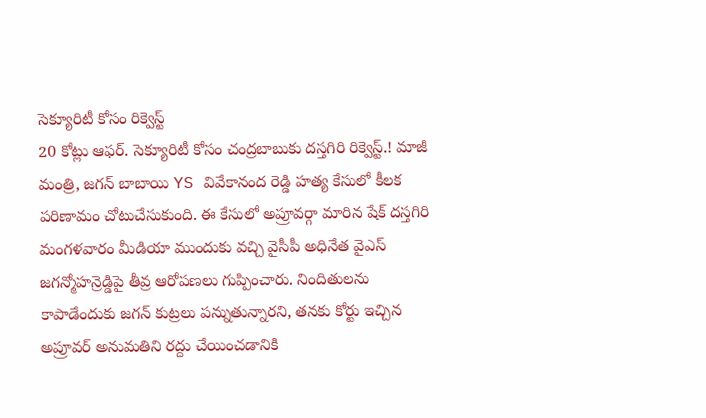సెక్యూరిటీ కోసం రిక్వెస్ట్
20 కోట్లు ఆఫర్. సెక్యూరిటీ కోసం చంద్రబాబుకు దస్తగిరి రిక్వెస్ట్.! మాజీ మంత్రి, జగన్ బాబాయి YS వివేకానంద రెడ్డి హత్య కేసులో కీలక పరిణామం చోటుచేసుకుంది. ఈ కేసులో అప్రూవర్గా మారిన షేక్ దస్తగిరి మంగళవారం మీడియా ముందుకు వచ్చి వైసీపీ అధినేత వైఎస్ జగన్మోహన్రెడ్డిపై తీవ్ర ఆరోపణలు గుప్పించారు. నిందితులను కాపాడేందుకు జగన్ కుట్రలు పన్నుతున్నారని, తనకు కోర్టు ఇచ్చిన అప్రూవర్ అనుమతిని రద్దు చేయించడానికి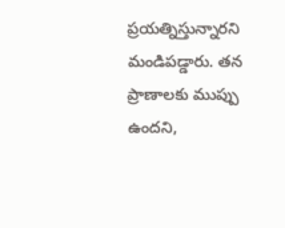ప్రయత్నిస్తున్నారని మండిపడ్డారు. తన ప్రాణాలకు ముప్పు ఉందని,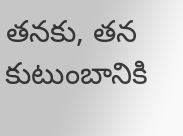తనకు, తన కుటుంబానికి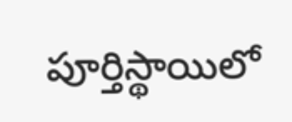పూర్తిస్థాయిలో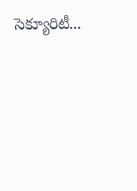సెక్యూరిటీ...